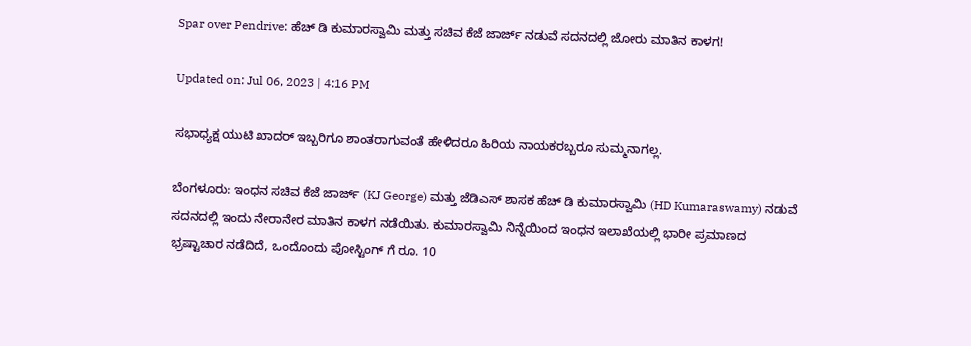Spar over Pendrive: ಹೆಚ್ ಡಿ ಕುಮಾರಸ್ವಾಮಿ ಮತ್ತು ಸಚಿವ ಕೆಜೆ ಜಾರ್ಜ್ ನಡುವೆ ಸದನದಲ್ಲಿ ಜೋರು ಮಾತಿನ ಕಾಳಗ!

Updated on: Jul 06, 2023 | 4:16 PM

ಸಭಾಧ್ಯಕ್ಷ ಯುಟಿ ಖಾದರ್ ಇಬ್ಬರಿಗೂ ಶಾಂತರಾಗುವಂತೆ ಹೇಳಿದರೂ ಹಿರಿಯ ನಾಯಕರಬ್ಬರೂ ಸುಮ್ಮನಾಗಲ್ಲ.

ಬೆಂಗಳೂರು: ಇಂಧನ ಸಚಿವ ಕೆಜೆ ಜಾರ್ಜ್ (KJ George) ಮತ್ತು ಜೆಡಿಎಸ್ ಶಾಸಕ ಹೆಚ್ ಡಿ ಕುಮಾರಸ್ವಾಮಿ (HD Kumaraswamy) ನಡುವೆ ಸದನದಲ್ಲಿ ಇಂದು ನೇರಾನೇರ ಮಾತಿನ ಕಾಳಗ ನಡೆಯಿತು. ಕುಮಾರಸ್ವಾಮಿ ನಿನ್ನೆಯಿಂದ ಇಂಧನ ಇಲಾಖೆಯಲ್ಲಿ ಭಾರೀ ಪ್ರಮಾಣದ ಭ್ರಷ್ಟಾಚಾರ ನಡೆದಿದೆ, ಒಂದೊಂದು ಪೋಸ್ಟಿಂಗ್ ಗೆ ರೂ. 10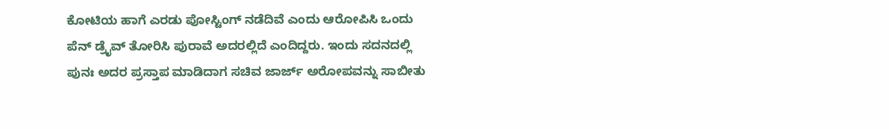ಕೋಟಿಯ ಹಾಗೆ ಎರಡು ಪೋಸ್ಟಿಂಗ್ ನಡೆದಿವೆ ಎಂದು ಆರೋಪಿಸಿ ಒಂದು ಪೆನ್ ಡ್ರೈವ್ ತೋರಿಸಿ ಪುರಾವೆ ಅದರಲ್ಲಿದೆ ಎಂದಿದ್ದರು. ಇಂದು ಸದನದಲ್ಲಿ ಪುನಃ ಅದರ ಪ್ರಸ್ತಾಪ ಮಾಡಿದಾಗ ಸಚಿವ ಜಾರ್ಜ್ ಅರೋಪವನ್ನು ಸಾಬೀತು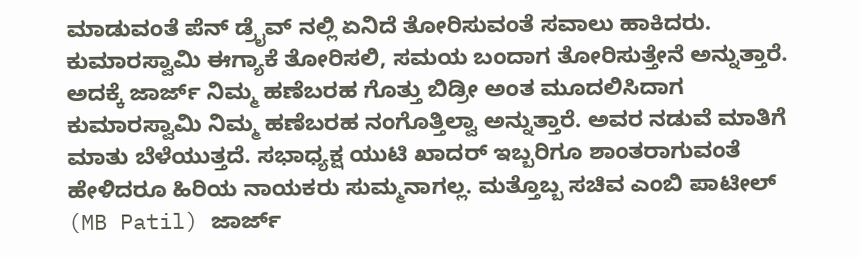ಮಾಡುವಂತೆ ಪೆನ್ ಡ್ರೈವ್ ನಲ್ಲಿ ಏನಿದೆ ತೋರಿಸುವಂತೆ ಸವಾಲು ಹಾಕಿದರು. ಕುಮಾರಸ್ವಾಮಿ ಈಗ್ಯಾಕೆ ತೋರಿಸಲಿ, ಸಮಯ ಬಂದಾಗ ತೋರಿಸುತ್ತೇನೆ ಅನ್ನುತ್ತಾರೆ. ಅದಕ್ಕೆ ಜಾರ್ಜ್ ನಿಮ್ಮ ಹಣೆಬರಹ ಗೊತ್ತು ಬಿಡ್ರೀ ಅಂತ ಮೂದಲಿಸಿದಾಗ ಕುಮಾರಸ್ವಾಮಿ ನಿಮ್ಮ ಹಣೆಬರಹ ನಂಗೊತ್ತಿಲ್ವಾ ಅನ್ನುತ್ತಾರೆ. ಅವರ ನಡುವೆ ಮಾತಿಗೆ ಮಾತು ಬೆಳೆಯುತ್ತದೆ. ಸಭಾಧ್ಯಕ್ಷ ಯುಟಿ ಖಾದರ್ ಇಬ್ಬರಿಗೂ ಶಾಂತರಾಗುವಂತೆ ಹೇಳಿದರೂ ಹಿರಿಯ ನಾಯಕರು ಸುಮ್ಮನಾಗಲ್ಲ. ಮತ್ತೊಬ್ಬ ಸಚಿವ ಎಂಬಿ ಪಾಟೀಲ್ (MB Patil) ಜಾರ್ಜ್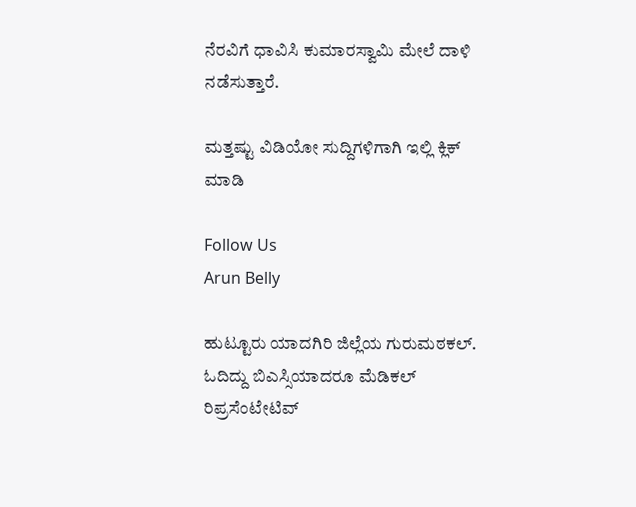ನೆರವಿಗೆ ಧಾವಿಸಿ ಕುಮಾರಸ್ವಾಮಿ ಮೇಲೆ ದಾಳಿ ನಡೆಸುತ್ತಾರೆ.

ಮತ್ತಷ್ಟು ವಿಡಿಯೋ ಸುದ್ದಿಗಳಿಗಾಗಿ ಇಲ್ಲಿ ಕ್ಲಿಕ್ ಮಾಡಿ

Follow Us
Arun Belly

ಹುಟ್ಟೂರು ಯಾದಗಿರಿ ಜಿಲ್ಲೆಯ ಗುರುಮಠಕಲ್. ಓದಿದ್ದು ಬಿಎಸ್ಸಿಯಾದರೂ ಮೆಡಿಕಲ್ ರಿಪ್ರಸೆಂಟೇಟಿವ್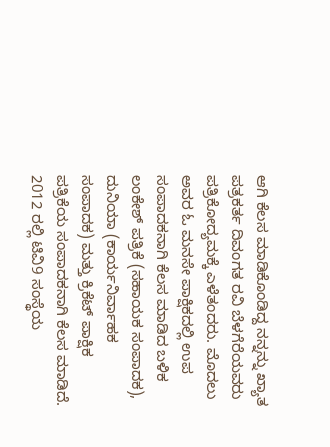ಆಗಿ ಕೆಲಸ ಮಾಡಿಕೊಂಡಿದ್ದ ನನ್ನನ್ನು ಖ್ಯಾತ ಪತ್ರಕರ್ತ ದಿವಂಗತ ರವಿ ಬೆಳಗೆರೆಯವರು ಪತ್ರಿಕೋದ್ಯಮಕ್ಕೆ ಎಳೆತಂದರು. ಮೊದಲು ಅವರ ಓ ಮನಸೇ ಪಾಕ್ಷಿಕದಲ್ಲಿ ಉಪ ಸಂಪಾದಕನಾಗಿ ಕೆಲಸ ಮಾಡಿದ ಬಳಿಕ ಲಂಕೇಶ್ ಪತ್ರಿಕೆ (ಸಹಾಯಕ ಸಂಪಾದಕ), ದುನಿಯಾ (ಕಾರ್ಯನಿರ್ವಾಹಕ ಸಂಪಾದಕ) ಮತ್ತು ಕ್ರಿಕೆಟ್ ಪಾಕ್ಷಿಕ ಪತ್ರಿಕೆಯ ಸಂಪಾದಕನಾಗಿ ಕೆಲಸ ಮಾಡಿದೆ. 2012 ರಲ್ಲಿ ಟಿವಿ9 ಸಂಸ್ಥೆಯ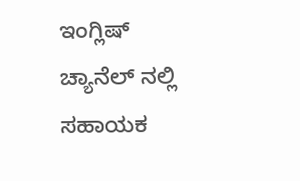ಇಂಗ್ಲಿಷ್ ಚ್ಯಾನೆಲ್ ನಲ್ಲಿ ಸಹಾಯಕ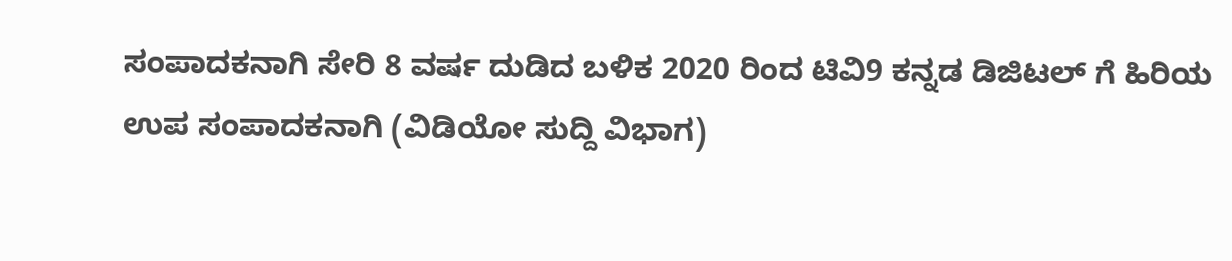ಸಂಪಾದಕನಾಗಿ ಸೇರಿ 8 ವರ್ಷ ದುಡಿದ ಬಳಿಕ 2020 ರಿಂದ ಟಿವಿ9 ಕನ್ನಡ ಡಿಜಿಟಲ್ ಗೆ ಹಿರಿಯ ಉಪ ಸಂಪಾದಕನಾಗಿ (ವಿಡಿಯೋ ಸುದ್ದಿ ವಿಭಾಗ)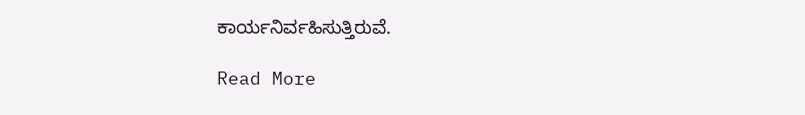ಕಾರ್ಯನಿರ್ವಹಿಸುತ್ತಿರುವೆ.

Read More